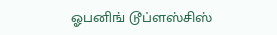ஓபனிங் டூப்ளஸ்சிஸ்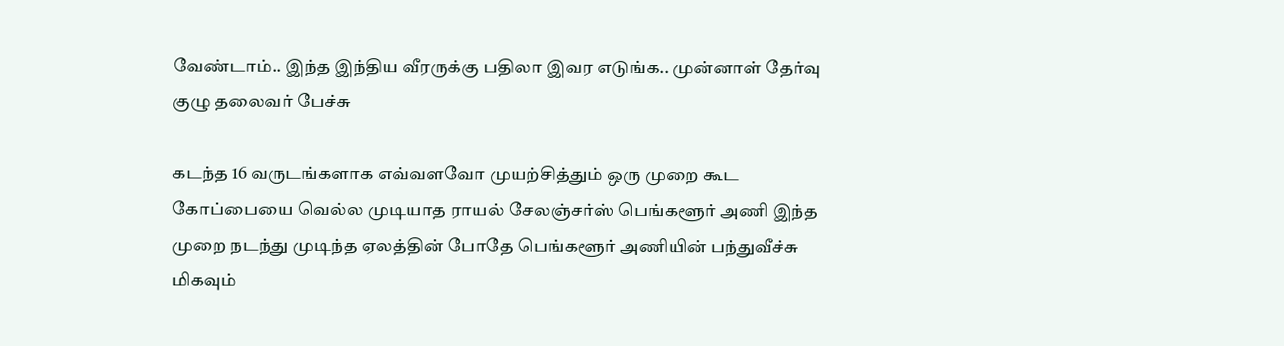வேண்டாம்.. இந்த இந்திய வீரருக்கு பதிலா இவர எடுங்க.. முன்னாள் தேர்வு குழு தலைவர் பேச்சு

கடந்த 16 வருடங்களாக எவ்வளவோ முயற்சித்தும் ஒரு முறை கூட கோப்பையை வெல்ல முடியாத ராயல் சேலஞ்சர்ஸ் பெங்களூர் அணி இந்த முறை நடந்து முடிந்த ஏலத்தின் போதே பெங்களூர் அணியின் பந்துவீச்சு மிகவும்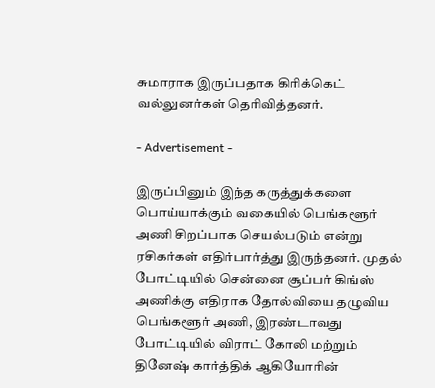சுமாராக இருப்பதாக கிரிக்கெட் வல்லுனர்கள் தெரிவித்தனர்.

- Advertisement -

இருப்பினும் இந்த கருத்துக்களை பொய்யாக்கும் வகையில் பெங்களூர் அணி சிறப்பாக செயல்படும் என்று ரசிகர்கள் எதிர்பார்த்து இருந்தனர். முதல் போட்டியில் சென்னை சூப்பர் கிங்ஸ் அணிக்கு எதிராக தோல்வியை தழுவிய பெங்களூர் அணி, இரண்டாவது போட்டியில் விராட் கோலி மற்றும் தினேஷ் கார்த்திக் ஆகியோரின்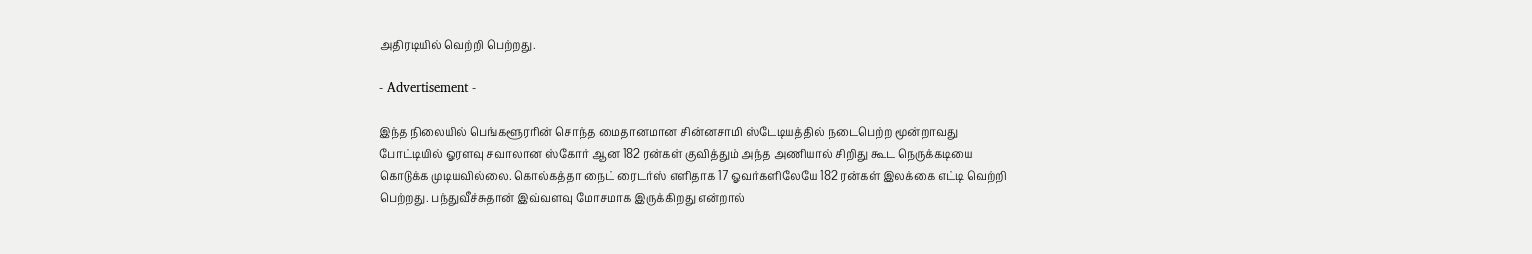அதிரடியில் வெற்றி பெற்றது.

- Advertisement -

இந்த நிலையில் பெங்களூரரின் சொந்த மைதானமான சின்னசாமி ஸ்டேடியத்தில் நடைபெற்ற மூன்றாவது போட்டியில் ஓரளவு சவாலான ஸ்கோர் ஆன 182 ரன்கள் குவித்தும் அந்த அணியால் சிறிது கூட நெருக்கடியை கொடுக்க முடியவில்லை. கொல்கத்தா நைட் ரைடர்ஸ் எளிதாக 17 ஓவர்களிலேயே 182 ரன்கள் இலக்கை எட்டி வெற்றி பெற்றது. பந்துவீச்சுதான் இவ்வளவு மோசமாக இருக்கிறது என்றால்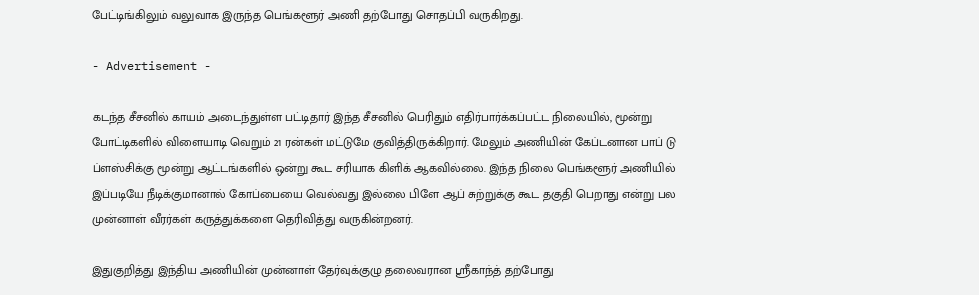பேட்டிங்கிலும் வலுவாக இருந்த பெங்களூர் அணி தற்போது சொதப்பி வருகிறது.

- Advertisement -

கடந்த சீசனில் காயம் அடைந்துள்ள பட்டிதார் இந்த சீசனில் பெரிதும் எதிர்பார்க்கப்பட்ட நிலையில், மூன்று போட்டிகளில் விளையாடி வெறும் 21 ரன்கள் மட்டுமே குவித்திருக்கிறார். மேலும் அணியின் கேப்டனான பாப் டு ப்ளஸ்சிக்கு மூன்று ஆட்டங்களில் ஒன்று கூட சரியாக கிளிக் ஆகவில்லை. இந்த நிலை பெங்களூர் அணியில் இப்படியே நீடிக்குமானால் கோப்பையை வெல்வது இல்லை பிளே ஆப் சுற்றுக்கு கூட தகுதி பெறாது என்று பல முன்னாள் வீரர்கள் கருத்துக்களை தெரிவித்து வருகின்றனர்.

இதுகுறித்து இந்திய அணியின் முன்னாள் தேர்வுக்குழு தலைவரான ஸ்ரீகாந்த் தற்போது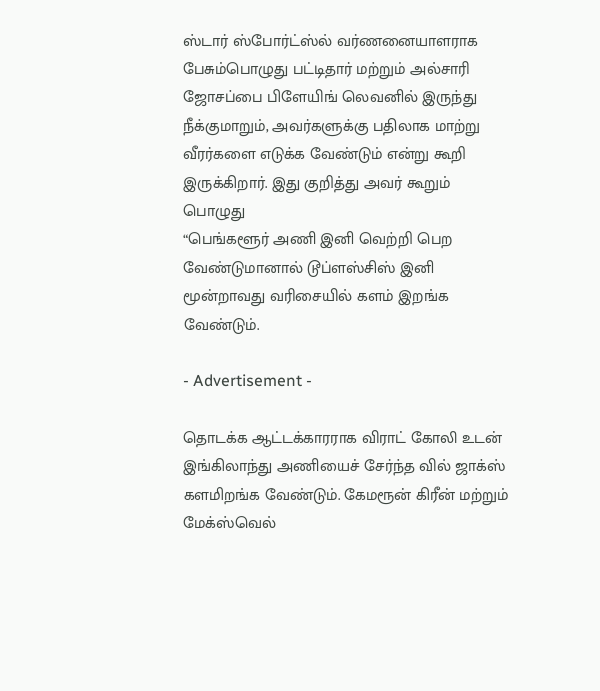ஸ்டார் ஸ்போர்ட்ஸ்ல் வர்ணனையாளராக பேசும்பொழுது பட்டிதார் மற்றும் அல்சாரி ஜோசப்பை பிளேயிங் லெவனில் இருந்து நீக்குமாறும், அவர்களுக்கு பதிலாக மாற்று வீரர்களை எடுக்க வேண்டும் என்று கூறி இருக்கிறார். இது குறித்து அவர் கூறும் பொழுது
“பெங்களூர் அணி இனி வெற்றி பெற வேண்டுமானால் டூப்ளஸ்சிஸ் இனி மூன்றாவது வரிசையில் களம் இறங்க வேண்டும்.

- Advertisement -

தொடக்க ஆட்டக்காரராக விராட் கோலி உடன் இங்கிலாந்து அணியைச் சேர்ந்த வில் ஜாக்ஸ் களமிறங்க வேண்டும். கேமரூன் கிரீன் மற்றும் மேக்ஸ்வெல்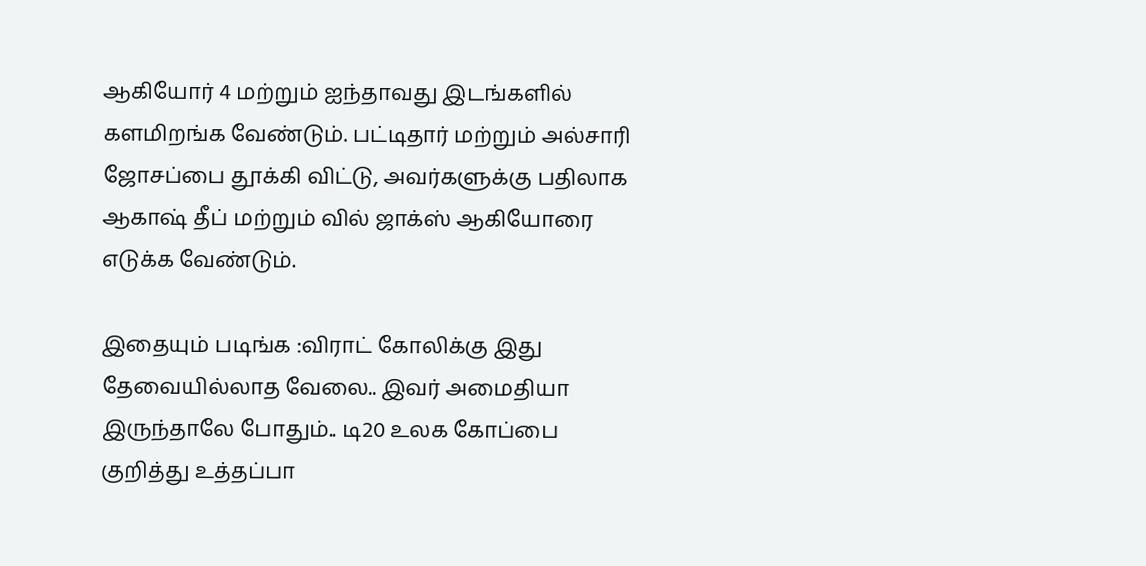ஆகியோர் 4 மற்றும் ஐந்தாவது இடங்களில் களமிறங்க வேண்டும். பட்டிதார் மற்றும் அல்சாரி ஜோசப்பை தூக்கி விட்டு, அவர்களுக்கு பதிலாக ஆகாஷ் தீப் மற்றும் வில் ஜாக்ஸ் ஆகியோரை எடுக்க வேண்டும்.

இதையும் படிங்க :விராட் கோலிக்கு இது தேவையில்லாத வேலை.. இவர் அமைதியா இருந்தாலே போதும்.. டி20 உலக கோப்பை குறித்து உத்தப்பா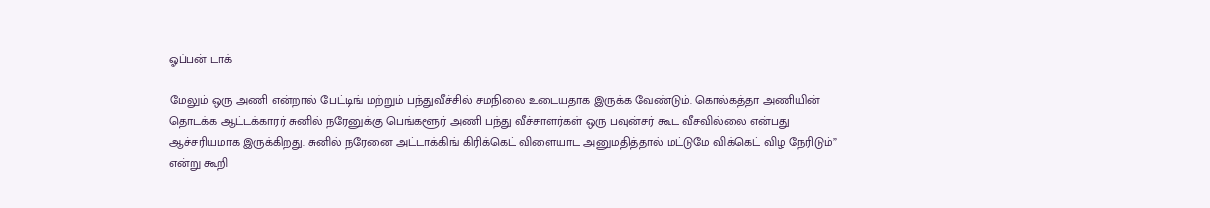ஓப்பன் டாக்

மேலும் ஒரு அணி என்றால் பேட்டிங் மற்றும் பந்துவீச்சில் சமநிலை உடையதாக இருக்க வேண்டும். கொல்கத்தா அணியின் தொடக்க ஆட்டக்காரர் சுனில் நரேனுக்கு பெங்களூர் அணி பந்து வீச்சாளர்கள் ஒரு பவுன்சர் கூட வீசவில்லை என்பது ஆச்சரியமாக இருக்கிறது. சுனில் நரேனை அட்டாக்கிங் கிரிக்கெட் விளையாட அனுமதித்தால் மட்டுமே விக்கெட் விழ நேரிடும்” என்று கூறி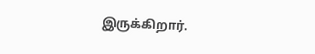இருக்கிறார்.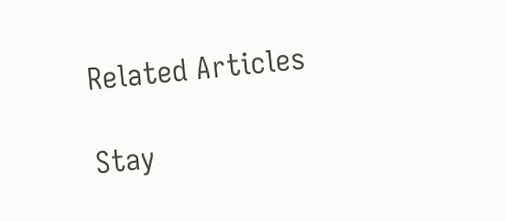Related Articles

Stay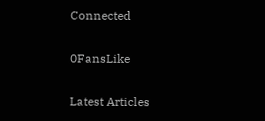Connected

0FansLike

Latest Articles